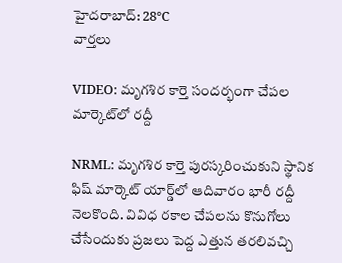హైదరాబాద్: 28°C
వార్తలు

VIDEO: మృగశిర కార్తె సందర్భంగా చేపల మార్కెట్‌లో రద్దీ

NRML: మృగశిర కార్తె పురస్కరించుకుని స్థానిక ఫిష్ మార్కెట్ యార్డ్‌లో ఆదివారం భారీ రద్దీ నెలకొంది. వివిధ రకాల చేపలను కొనుగోలు చేసేందుకు ప్రజలు పెద్ద ఎత్తున తరలివచ్చి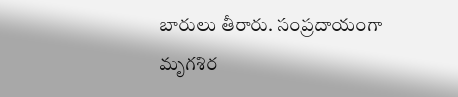బారులు తీరారు. సంప్రదాయంగా మృగశిర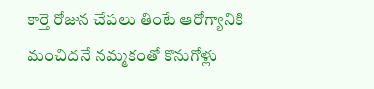కార్తె రోజున చేపలు తింటే ఆరోగ్యానికి మంచిదనే నమ్మకంతో కొనుగోళ్లు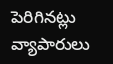పెరిగినట్లు వ్యాపారులు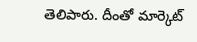తెలిపారు. దీంతో మార్కెట్‌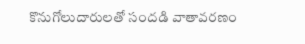కొనుగోలుదారులతో సందడి వాతావరణం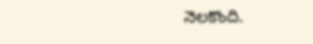నెలకొంది.